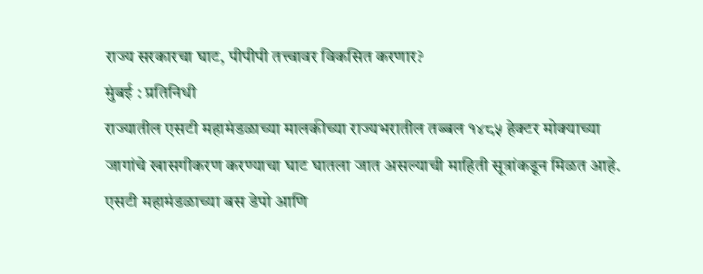राज्य सरकारचा घाट, पीपीपी तत्त्वावर विकसित करणार?
मुंबई : प्रतिनिधी
राज्यातील एसटी महामंडळाच्या मालकीच्या राज्यभरातील तब्बल १४८५ हेक्टर मोक्याच्या जागांचे खासगीकरण करण्याचा घाट घातला जात असल्याची माहिती सूत्रांकडून मिळत आहे. एसटी महामंडळाच्या बस डेपो आणि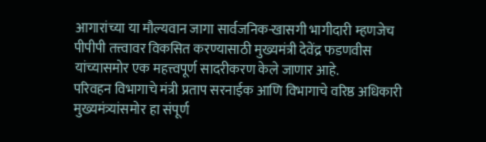आगारांच्या या मौल्यवान जागा सार्वजनिक-खासगी भागीदारी म्हणजेच पीपीपी तत्त्वावर विकसित करण्यासाठी मुख्यमंत्री देवेंद्र फडणवीस यांच्यासमोर एक महत्त्वपूर्ण सादरीकरण केले जाणार आहे.
परिवहन विभागाचे मंत्री प्रताप सरनाईक आणि विभागाचे वरिष्ठ अधिकारी मुख्यमंत्र्यांसमोर हा संपूर्ण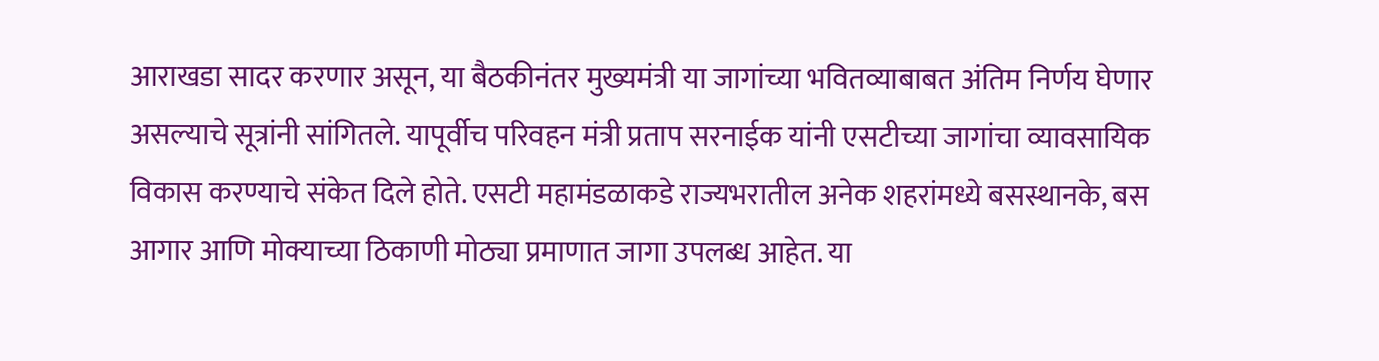आराखडा सादर करणार असून, या बैठकीनंतर मुख्यमंत्री या जागांच्या भवितव्याबाबत अंतिम निर्णय घेणार असल्याचे सूत्रांनी सांगितले. यापूर्वीच परिवहन मंत्री प्रताप सरनाईक यांनी एसटीच्या जागांचा व्यावसायिक विकास करण्याचे संकेत दिले होते. एसटी महामंडळाकडे राज्यभरातील अनेक शहरांमध्ये बसस्थानके, बस आगार आणि मोक्याच्या ठिकाणी मोठ्या प्रमाणात जागा उपलब्ध आहेत. या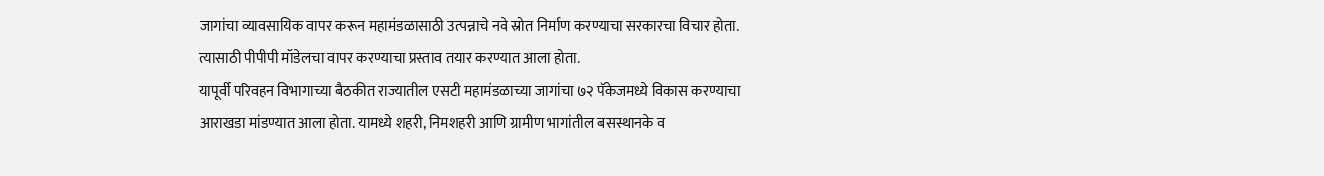जागांचा व्यावसायिक वापर करून महामंडळासाठी उत्पन्नाचे नवे स्रोत निर्माण करण्याचा सरकारचा विचार होता. त्यासाठी पीपीपी मॉडेलचा वापर करण्याचा प्रस्ताव तयार करण्यात आला होता.
यापूर्वी परिवहन विभागाच्या बैठकीत राज्यातील एसटी महामंडळाच्या जागांचा ७२ पॅकेजमध्ये विकास करण्याचा आराखडा मांडण्यात आला होता. यामध्ये शहरी, निमशहरी आणि ग्रामीण भागांतील बसस्थानके व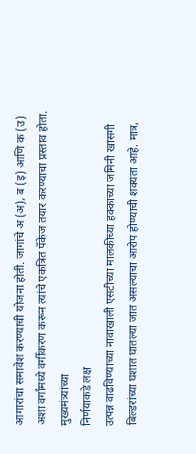आगारांचा समावेश करण्याची योजना होती. जागांचे अ (अ), ब (इ) आणि क (उ) अशा वर्गांमध्ये वर्गीकरण करून त्यांचे एकत्रित पॅकेज तयार करण्याचा प्रस्ताव होता.
मुख्यमंत्र्यांच्या
निर्णयाकडे लक्ष
उत्पन्न वाढविण्याच्या नावाखाली एसटीच्या मालकीच्या हक्काच्या जमिनी खासगी बिल्डरांच्या घशात घातल्या जात असल्याचा आरोप होण्याची शक्यता आहे. मात्र,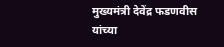मुख्यमंत्री देवेंद्र फडणवीस यांच्या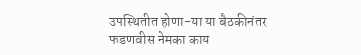उपस्थितीत होणा-या या बैठकीनंतर फडणवीस नेमका काय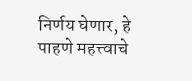निर्णय घेणार, हे पाहणे महत्त्वाचे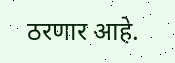ठरणार आहे.